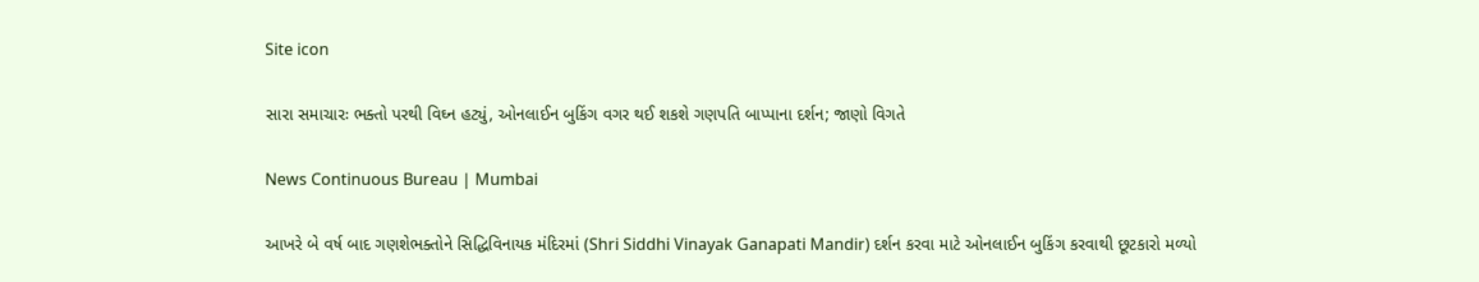Site icon

સારા સમાચારઃ ભક્તો પરથી વિઘ્ન હટ્યું, ઓનલાઈન બુકિંગ વગર થઈ શકશે ગણપતિ બાપ્પાના દર્શન; જાણો વિગતે

News Continuous Bureau | Mumbai

આખરે બે વર્ષ બાદ ગણશેભક્તોને સિદ્ધિવિનાયક મંદિરમાં (Shri Siddhi Vinayak Ganapati Mandir) દર્શન કરવા માટે ઓનલાઈન બુકિંગ કરવાથી છૂટકારો મળ્યો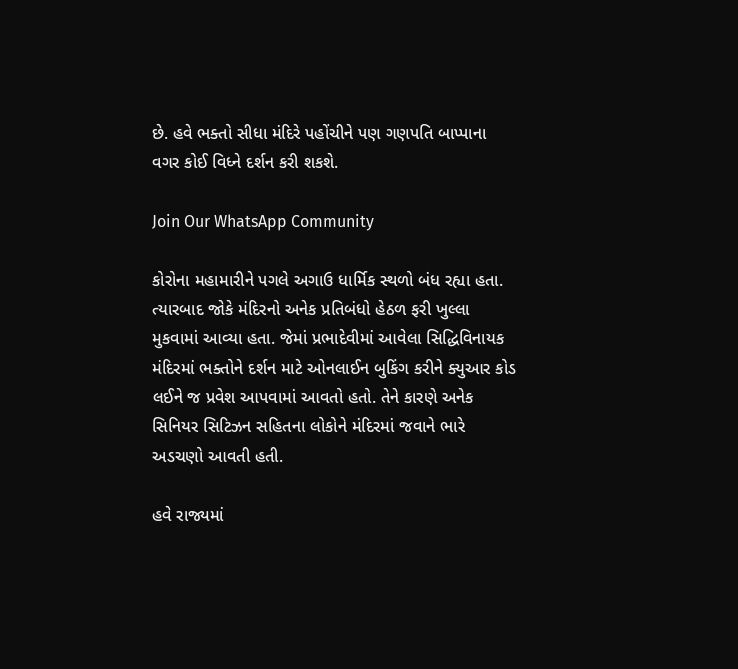છે. હવે ભક્તો સીધા મંદિરે પહોંચીને પણ ગણપતિ બાપ્પાના વગર કોઈ વિધ્ને દર્શન કરી શકશે.

Join Our WhatsApp Community

કોરોના મહામારીને પગલે અગાઉ ધાર્મિક સ્થળો બંધ રહ્યા હતા. ત્યારબાદ જોકે મંદિરનો અનેક પ્રતિબંધો હેઠળ ફરી ખુલ્લા મુકવામાં આવ્યા હતા. જેમાં પ્રભાદેવીમાં આવેલા સિદ્ધિવિનાયક મંદિરમાં ભક્તોને દર્શન માટે ઓનલાઈન બુકિંગ કરીને ક્યુઆર કોડ લઈને જ પ્રવેશ આપવામાં આવતો હતો. તેને કારણે અનેક સિનિયર સિટિઝન સહિતના લોકોને મંદિરમાં જવાને ભારે અડચણો આવતી હતી.

હવે રાજ્યમાં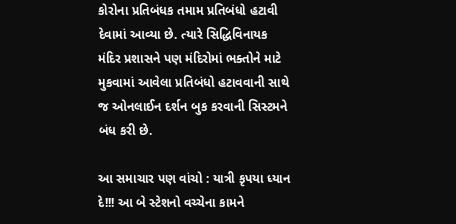કોરોના પ્રતિબંધક તમામ પ્રતિબંધો હટાવી દેવામાં આવ્યા છે. ત્યારે સિદ્ધિવિનાયક મંદિર પ્રશાસને પણ મંદિરોમાં ભક્તોને માટે મુકવામાં આવેલા પ્રતિબંધો હટાવવાની સાથે જ ઓનલાઈન દર્શન બુક કરવાની સિસ્ટમને બંધ કરી છે.

આ સમાચાર પણ વાંચો : યાત્રી કૃપયા ધ્યાન દે!!! આ બે સ્ટેશનો વચ્ચેના કામને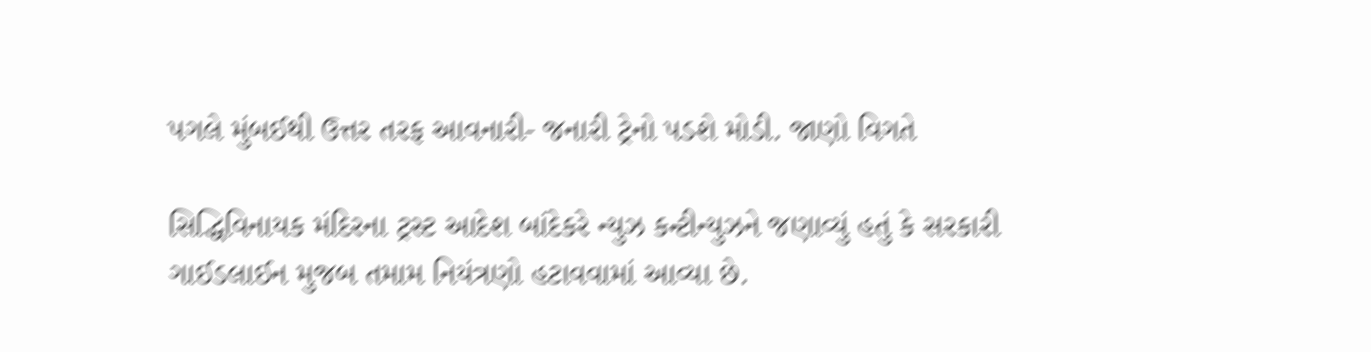પગલે મુંબઈથી ઉત્તર તરફ આવનારી- જનારી ટ્રેનો પડશે મોડી. જાણો વિગતે

સિદ્ધિવિનાયક મંદિરના ટ્રસ્ટ આદેશ બાંદેકરે ન્યુઝ કન્ટીન્યુઝને જણાવ્યું હતું કે સરકારી ગાઈડલાઈન મુજબ તમામ નિયંત્રણો હટાવવામાં આવ્યા છે.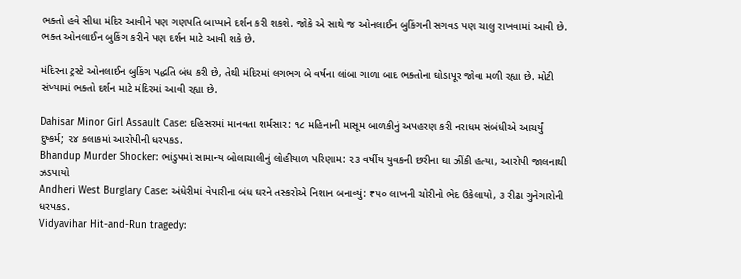ભક્તો હવે સીધા મંદિર આવીને પણ ગણપતિ બાપ્પાને દર્શન કરી શકશે. જોકે એ સાથે જ ઓનલાઈન બુકિંગની સગવડ પણ ચાલુ રાખવામાં આવી છે. ભક્ત ઓનલાઈન બુકિંગ કરીને પણ દર્શન માટે આવી શકે છે.

મંદિરના ટ્રસ્ટે ઓનલાઈન બુકિંગ પદ્ધતિ બંધ કરી છે, તેથી મંદિરમાં લગભગ બે વર્ષના લાંબા ગાળા બાદ ભક્તોના ઘોડાપૂર જોવા મળી રહ્યા છે. મોટી સંખ્યામાં ભક્તો દર્શન માટે મંદિરમાં આવી રહ્યા છે.

Dahisar Minor Girl Assault Case: દહિસરમાં માનવતા શર્મસાર: ૧૮ મહિનાની માસૂમ બાળકીનું અપહરણ કરી નરાધમ સંબંધીએ આચર્યું દુષ્કર્મ; ૨૪ કલાકમાં આરોપીની ધરપકડ.
Bhandup Murder Shocker: ભાંડુપમાં સામાન્ય બોલાચાલીનું લોહીયાળ પરિણામ: ૨૩ વર્ષીય યુવકની છરીના ઘા ઝીંકી હત્યા, આરોપી જાલનાથી ઝડપાયો
Andheri West Burglary Case: અંધેરીમાં વેપારીના બંધ ઘરને તસ્કરોએ નિશાન બનાવ્યું: ₹૫૦ લાખની ચોરીનો ભેદ ઉકેલાયો, ૩ રીઢા ગુનેગારોની ધરપકડ.
Vidyavihar Hit-and-Run tragedy: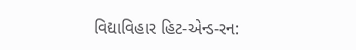વિદ્યાવિહાર હિટ-એન્ડ-રન: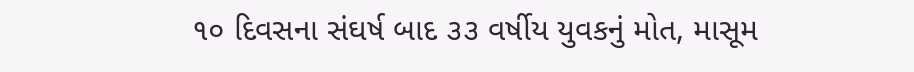૧૦ દિવસના સંઘર્ષ બાદ ૩૩ વર્ષીય યુવકનું મોત, માસૂમ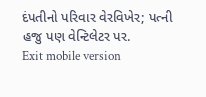દંપતીનો પરિવાર વેરવિખેર; પત્ની હજુ પણ વેન્ટિલેટર પર.
Exit mobile version